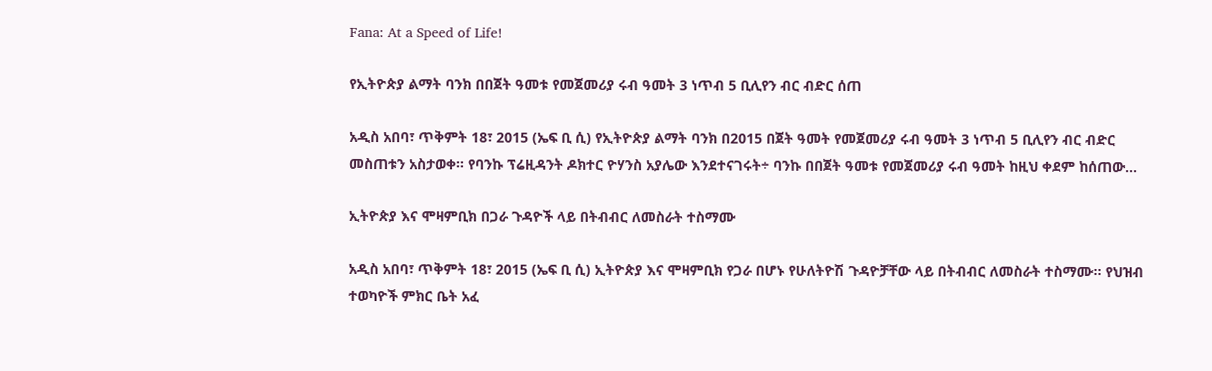Fana: At a Speed of Life!

የኢትዮጵያ ልማት ባንክ በበጀት ዓመቱ የመጀመሪያ ሩብ ዓመት 3 ነጥብ 5 ቢሊየን ብር ብድር ሰጠ

አዲስ አበባ፣ ጥቅምት 18፣ 2015 (ኤፍ ቢ ሲ) የኢትዮጵያ ልማት ባንክ በ2015 በጀት ዓመት የመጀመሪያ ሩብ ዓመት 3 ነጥብ 5 ቢሊየን ብር ብድር መስጠቱን አስታወቀ። የባንኩ ፕሬዚዳንት ዶክተር ዮሃንስ አያሌው እንደተናገሩት÷ ባንኩ በበጀት ዓመቱ የመጀመሪያ ሩብ ዓመት ከዚህ ቀደም ከሰጠው…

ኢትዮጵያ እና ሞዛምቢክ በጋራ ጉዳዮች ላይ በትብብር ለመስራት ተስማሙ

አዲስ አበባ፣ ጥቅምት 18፣ 2015 (ኤፍ ቢ ሲ) ኢትዮጵያ እና ሞዛምቢክ የጋራ በሆኑ የሁለትዮሽ ጉዳዮቻቸው ላይ በትብብር ለመስራት ተስማሙ፡፡ የህዝብ ተወካዮች ምክር ቤት አፈ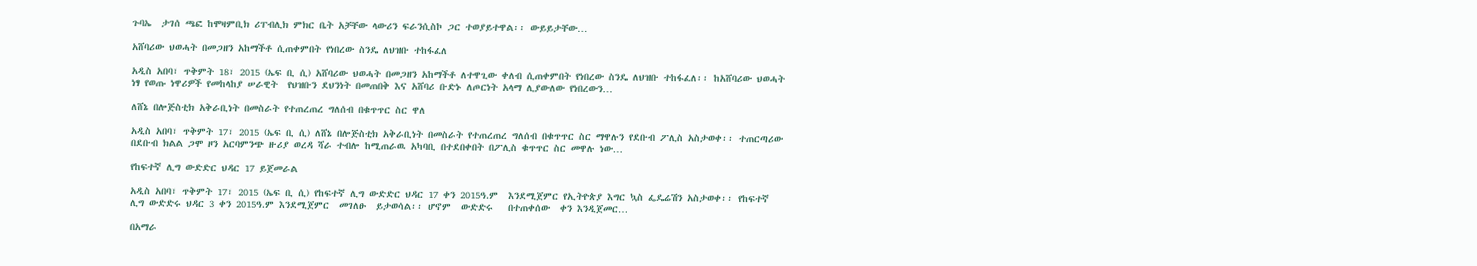ጉባኤ  ታገሰ ጫፎ ከሞዛምቢክ ሪፐብሊክ ምክር ቤት አቻቸው ላውሪን ፍራንሲስኮ ጋር ተወያይተዋል፡፡ ውይይታቸው…

አሸባሪው ህወሓት በመጋዘን አከማችቶ ሲጠቀምበት የነበረው ስንዴ ለህዝቡ ተከፋፈለ

አዲስ አበባ፣ ጥቅምት 18፣ 2015 (ኤፍ ቢ ሲ) አሸባሪው ህወሓት በመጋዘን አከማችቶ ለተዋጊው ቀለብ ሲጠቀምበት የነበረው ስንዴ ለህዝቡ ተከፋፈለ፡፡ ከአሸባሪው ህወሓት ነፃ የወጡ ነዋሪዎች የመከላከያ ሠራዊት  የህዝቡን ደህንነት በመጠበቅ እና አሸባሪ ቡድኑ ለጦርነት አላማ ሊያውለው የነበረውን…

ለሸኔ በሎጅስቲክ አቅራቢነት በመስራት የተጠረጠረ ግለሰብ በቁጥጥር ስር ዋለ

አዲስ አበባ፣ ጥቅምት 17፣ 2015 (ኤፍ ቢ ሲ) ለሸኔ በሎጅስቲክ አቅራቢነት በመስራት የተጠረጠረ ግለሰብ በቁጥጥር ስር ማዋሉን የደቡብ ፖሊስ አስታወቀ፡፡ ተጠርጣሪው በደቡብ ክልል ጋሞ ዞን አርባምንጭ ዙሪያ ወረዳ ሻራ ተብሎ ከሚጠራዉ አካባቢ በተደበቀበት በፖሊስ ቁጥጥር ስር መዋሉ ነው…

የከፍተኛ ሊግ ውድድር ህዳር 17 ይጀመራል

አዲስ አበባ፣ ጥቅምት 17፣ 2015 (ኤፍ ቢ ሲ) የከፍተኛ ሊግ ውድድር ህዳር 17 ቀን 2015ዓ.ም  እንደሚጀምር የኢትዮጵያ እግር ኳስ ፌዴሬሽን አስታወቀ፡፡ የከፍተኛ ሊግ ውድድሩ ህዳር 3 ቀን 2015ዓ.ም እንደሚጀምር  መገለፁ  ይታወሳል፡፡ ሆኖም  ውድድሩ   በተጠቀሰው  ቀን እንዲጀመር…

በአማራ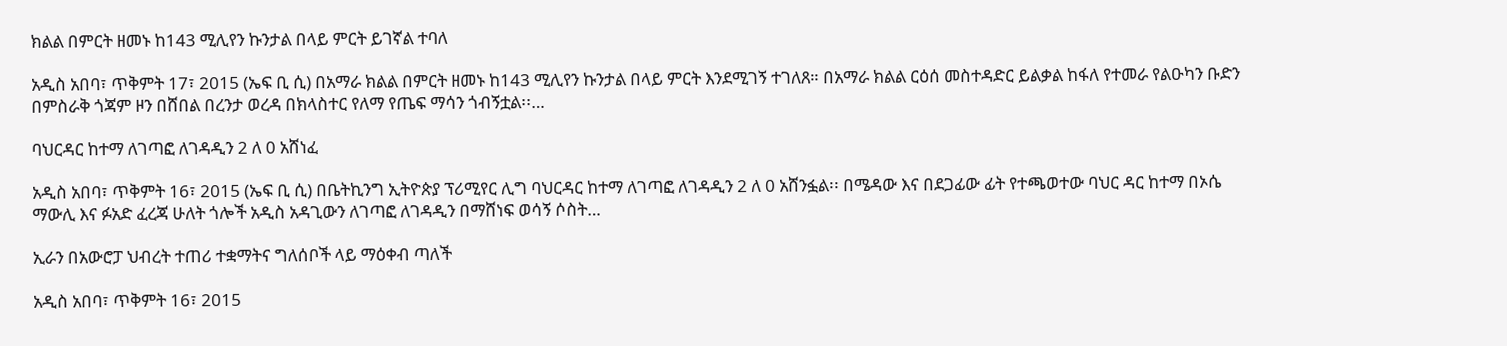ክልል በምርት ዘመኑ ከ143 ሚሊየን ኩንታል በላይ ምርት ይገኛል ተባለ

አዲስ አበባ፣ ጥቅምት 17፣ 2015 (ኤፍ ቢ ሲ) በአማራ ክልል በምርት ዘመኑ ከ143 ሚሊየን ኩንታል በላይ ምርት እንደሚገኝ ተገለጸ። በአማራ ክልል ርዕሰ መስተዳድር ይልቃል ከፋለ የተመራ የልዑካን ቡድን በምስራቅ ጎጃም ዞን በሸበል በረንታ ወረዳ በክላስተር የለማ የጤፍ ማሳን ጎብኝቷል፡፡…

ባህርዳር ከተማ ለገጣፎ ለገዳዲን 2 ለ 0 አሸነፈ

አዲስ አበባ፣ ጥቅምት 16፣ 2015 (ኤፍ ቢ ሲ) በቤትኪንግ ኢትዮጵያ ፕሪሚየር ሊግ ባህርዳር ከተማ ለገጣፎ ለገዳዲን 2 ለ 0 አሸንፏል፡፡ በሜዳው እና በደጋፊው ፊት የተጫወተው ባህር ዳር ከተማ በኦሴ ማውሊ እና ፉአድ ፈረጃ ሁለት ጎሎች አዲስ አዳጊውን ለገጣፎ ለገዳዲን በማሸነፍ ወሳኝ ሶስት…

ኢራን በአውሮፓ ህብረት ተጠሪ ተቋማትና ግለሰቦች ላይ ማዕቀብ ጣለች

አዲስ አበባ፣ ጥቅምት 16፣ 2015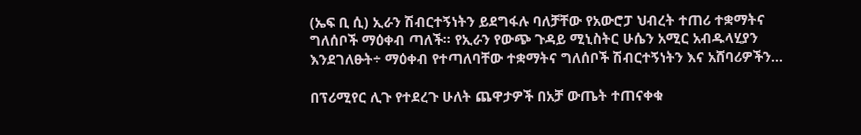(ኤፍ ቢ ሲ) ኢራን ሽብርተኝነትን ይደግፋሉ ባለቻቸው የአውሮፓ ህብረት ተጠሪ ተቋማትና ግለሰቦች ማዕቀብ ጣለች፡፡ የኢራን የውጭ ጉዳይ ሚኒስትር ሁሴን አሚር አብዱላሂያን እንደገለፁት÷ ማዕቀብ የተጣለባቸው ተቋማትና ግለሰቦች ሽብርተኝነትን እና አሸባሪዎችን…

በፕሪሚየር ሊጉ የተደረጉ ሁለት ጨዋታዎች በአቻ ውጤት ተጠናቀቁ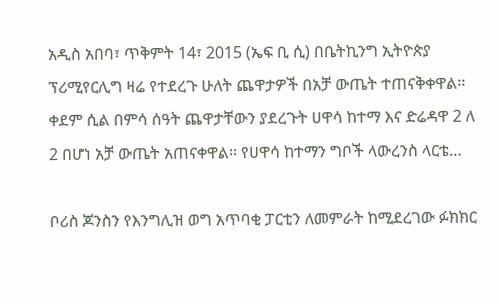አዲስ አበባ፣ ጥቅምት 14፣ 2015 (ኤፍ ቢ ሲ) በቤትኪንግ ኢትዮጵያ ፕሪሚየርሊግ ዛሬ የተደረጉ ሁለት ጨዋታዎች በአቻ ውጤት ተጠናቅቀዋል፡፡ ቀደም ሲል በምሳ ሰዓት ጨዋታቸውን ያደረጉት ሀዋሳ ከተማ እና ድሬዳዋ 2 ለ 2 በሆነ አቻ ውጤት አጠናቀዋል፡፡ የሀዋሳ ከተማን ግቦች ላውረንስ ላርቴ…

ቦሪስ ጆንስን የእንግሊዝ ወግ አጥባቂ ፓርቲን ለመምራት ከሚደረገው ፉክክር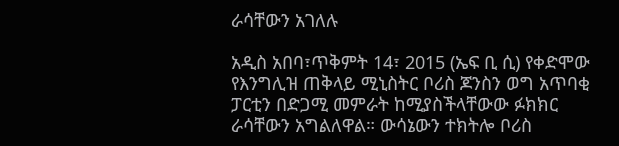ራሳቸውን አገለሉ

አዲስ አበባ፣ጥቅምት 14፣ 2015 (ኤፍ ቢ ሲ) የቀድሞው የእንግሊዝ ጠቅላይ ሚኒስትር ቦሪስ ጆንስን ወግ አጥባቂ ፓርቲን በድጋሚ መምራት ከሚያስችላቸውው ፉክክር ራሳቸውን አግልለዋል። ውሳኔውን ተክትሎ ቦሪስ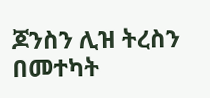ጆንስን ሊዝ ትረስን በመተካት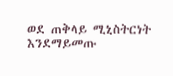ወደ ጠቅላይ ሚኒስትርነት እንደማይመጡ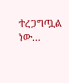ተረጋግጧል ነው…